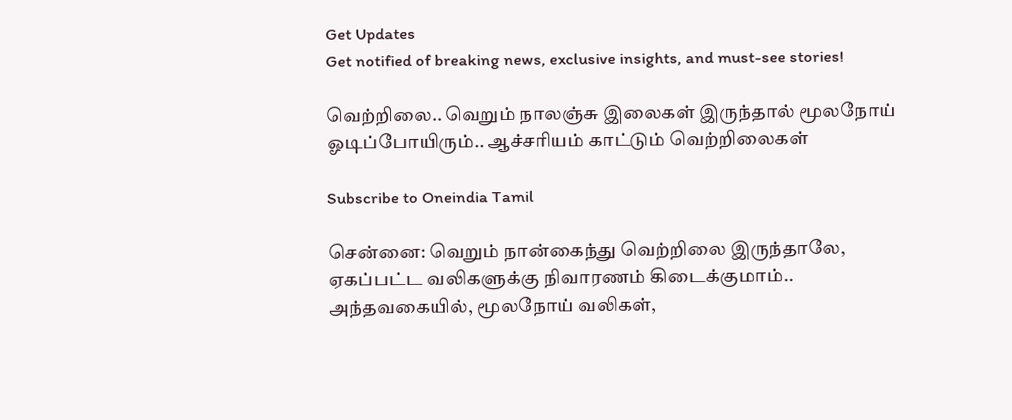Get Updates
Get notified of breaking news, exclusive insights, and must-see stories!

வெற்றிலை.. வெறும் நாலஞ்சு இலைகள் இருந்தால் மூலநோய் ஓடிப்போயிரும்.. ஆச்சரியம் காட்டும் வெற்றிலைகள்

Subscribe to Oneindia Tamil

சென்னை: வெறும் நான்கைந்து வெற்றிலை இருந்தாலே, ஏகப்பட்ட வலிகளுக்கு நிவாரணம் கிடைக்குமாம்.. அந்தவகையில், மூலநோய் வலிகள்,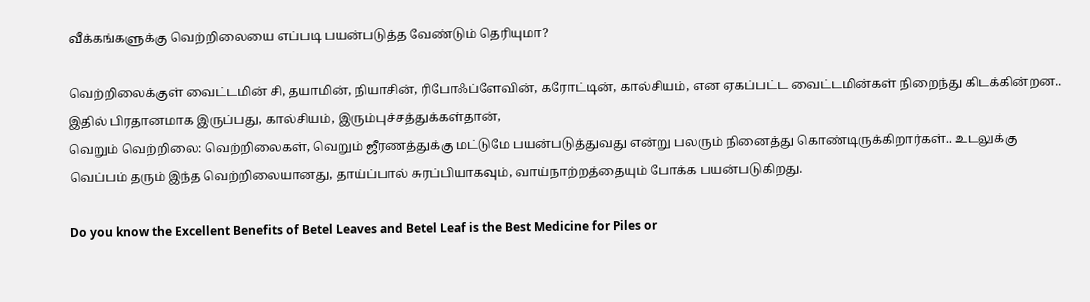வீக்கங்களுக்கு வெற்றிலையை எப்படி பயன்படுத்த வேண்டும் தெரியுமா?

வெற்றிலைக்குள் வைட்டமின் சி, தயாமின், நியாசின், ரிபோஃப்ளேவின், கரோட்டின், கால்சியம், என ஏகப்பட்ட வைட்டமின்கள் நிறைந்து கிடக்கின்றன.. இதில் பிரதானமாக இருப்பது, கால்சியம், இரும்புச்சத்துக்கள்தான்,
வெறும் வெற்றிலை: வெற்றிலைகள், வெறும் ஜீரணத்துக்கு மட்டுமே பயன்படுத்துவது என்று பலரும் நினைத்து கொண்டிருக்கிறார்கள்.. உடலுக்கு வெப்பம் தரும் இந்த வெற்றிலையானது, தாய்ப்பால் சுரப்பியாகவும், வாய்நாற்றத்தையும் போக்க பயன்படுகிறது.

Do you know the Excellent Benefits of Betel Leaves and Betel Leaf is the Best Medicine for Piles or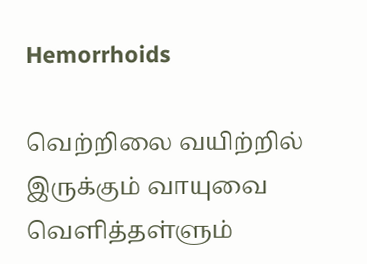Hemorrhoids

வெற்றிலை வயிற்றில் இருக்கும் வாயுவை வெளித்தள்ளும்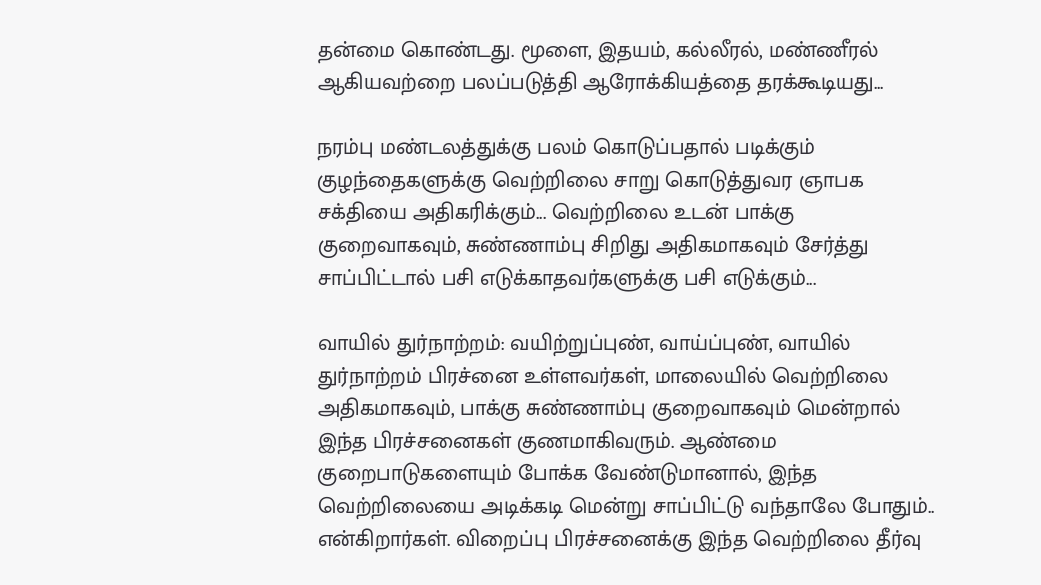தன்மை கொண்டது. மூளை, இதயம், கல்லீரல், மண்ணீரல் ஆகியவற்றை பலப்படுத்தி ஆரோக்கியத்தை தரக்கூடியது...

நரம்பு மண்டலத்துக்கு பலம் கொடுப்பதால் படிக்கும் குழந்தைகளுக்கு வெற்றிலை சாறு கொடுத்துவர ஞாபக சக்தியை அதிகரிக்கும்... வெற்றிலை உடன் பாக்கு குறைவாகவும், சுண்ணாம்பு சிறிது அதிகமாகவும் சேர்த்து சாப்பிட்டால் பசி எடுக்காதவர்களுக்கு பசி எடுக்கும்...

வாயில் துர்நாற்றம்: வயிற்றுப்புண், வாய்ப்புண், வாயில் துர்நாற்றம் பிரச்னை உள்ளவர்கள், மாலையில் வெற்றிலை அதிகமாகவும், பாக்கு சுண்ணாம்பு குறைவாகவும் மென்றால் இந்த பிரச்சனைகள் குணமாகிவரும். ஆண்மை குறைபாடுகளையும் போக்க வேண்டுமானால், இந்த வெற்றிலையை அடிக்கடி மென்று சாப்பிட்டு வந்தாலே போதும்.. என்கிறார்கள். விறைப்பு பிரச்சனைக்கு இந்த வெற்றிலை தீர்வு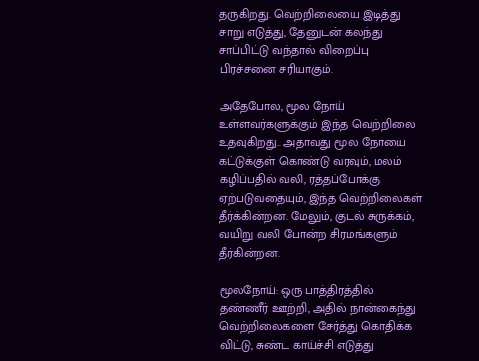தருகிறது. வெற்றிலையை இடித்து சாறு எடுத்து, தேனுடன் கலந்து சாப்பிட்டு வந்தால் விறைப்பு பிரச்சனை சரியாகும்.

அதேபோல, மூல நோய் உள்ளவர்களுக்கும் இந்த வெற்றிலை உதவுகிறது.. அதாவது மூல நோயை கட்டுக்குள் கொண்டு வரவும், மலம் கழிப்பதில் வலி, ரத்தப்போக்கு ஏற்படுவதையும், இந்த வெற்றிலைகள் தீர்க்கின்றன. மேலும், குடல் சுருக்கம், வயிறு வலி போன்ற சிரமங்களும் தீர்கின்றன.

மூலநோய்: ஒரு பாத்திரத்தில் தண்ணீர் ஊற்றி, அதில் நான்கைந்து வெற்றிலைகளை சேர்த்து கொதிக்க விட்டு, சுண்ட காய்ச்சி எடுத்து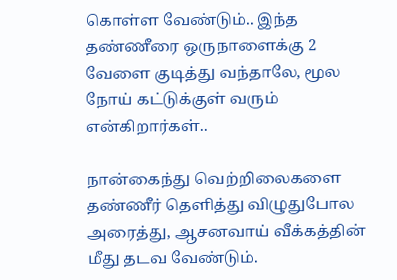கொள்ள வேண்டும்.. இந்த தண்ணீரை ஒருநாளைக்கு 2 வேளை குடித்து வந்தாலே, மூல நோய் கட்டுக்குள் வரும் என்கிறார்கள்..

நான்கைந்து வெற்றிலைகளை தண்ணீர் தெளித்து விழுதுபோல அரைத்து, ஆசனவாய் வீக்கத்தின் மீது தடவ வேண்டும்.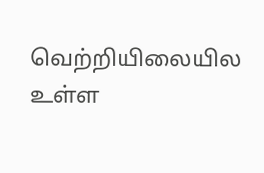வெற்றியிலையில உள்ள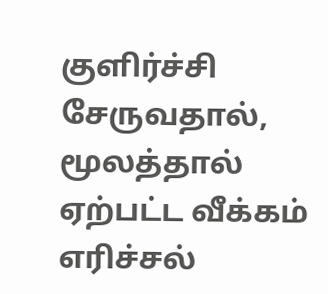குளிர்ச்சி சேருவதால், மூலத்தால் ஏற்பட்ட வீக்கம் எரிச்சல்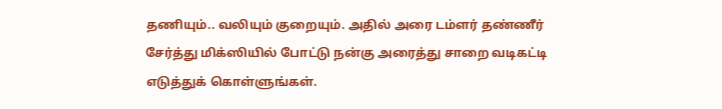தணியும்.. வலியும் குறையும். அதில் அரை டம்ளர் தண்ணீர் சேர்த்து மிக்ஸியில் போட்டு நன்கு அரைத்து சாறை வடிகட்டி எடுத்துக் கொள்ளுங்கள்.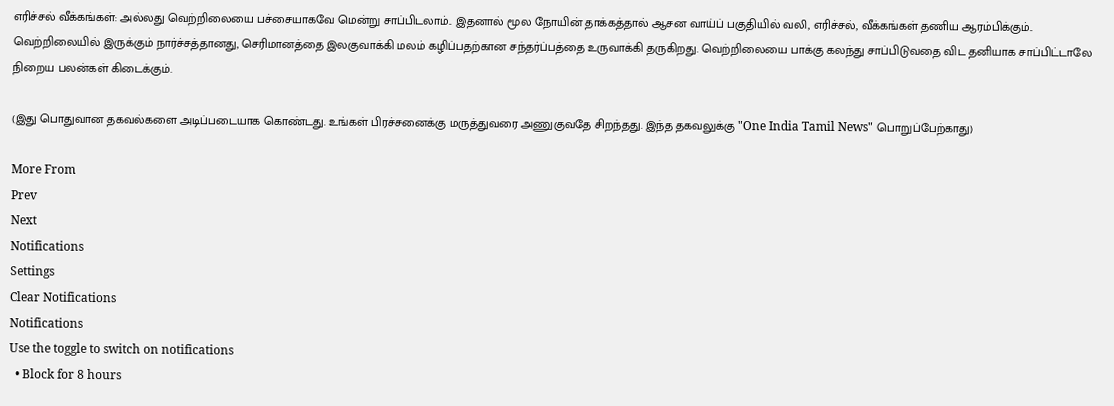எரிச்சல் வீக்கங்கள்: அல்லது வெற்றிலையை பச்சையாகவே மென்று சாப்பிடலாம்.. இதனால் மூல நோயின் தாக்கத்தால் ஆசன வாய்ப் பகுதியில் வலி, எரிச்சல், வீக்கங்கள் தணிய ஆரம்பிக்கும்.. வெற்றிலையில் இருக்கும் நார்ச்சத்தானது, செரிமானத்தை இலகுவாக்கி மலம் கழிப்பதற்கான சந்தர்ப்பத்தை உருவாக்கி தருகிறது. வெற்றிலையை பாக்கு கலந்து சாப்பிடுவதை விட தனியாக சாப்பிட்டாலே நிறைய பலன்கள் கிடைக்கும்.

(இது பொதுவான தகவல்களை அடிப்படையாக கொண்டது. உங்கள் பிரச்சனைக்கு மருத்துவரை அணுகுவதே சிறந்தது. இந்த தகவலுக்கு "One India Tamil News" பொறுப்பேற்காது)

More From
Prev
Next
Notifications
Settings
Clear Notifications
Notifications
Use the toggle to switch on notifications
  • Block for 8 hours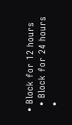• Block for 12 hours
  • Block for 24 hours
  •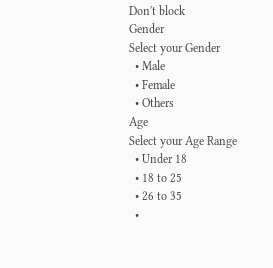Don't block
Gender
Select your Gender
  • Male
  • Female
  • Others
Age
Select your Age Range
  • Under 18
  • 18 to 25
  • 26 to 35
  •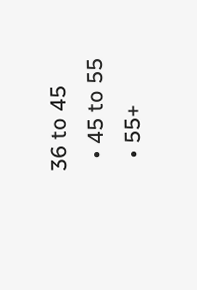36 to 45
  • 45 to 55
  • 55+